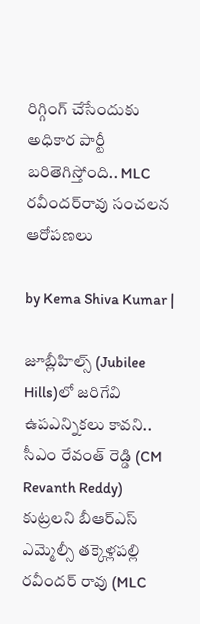రిగ్గింగ్ చేసేందుకు అధికార పార్టీ బరితెగిస్తోంది.. MLC రవీందర్‌రావు సంచలన ఆరోపణలు

by Kema Shiva Kumar |

జూబ్లీహిల్స్‌ (Jubilee Hills)లో జరిగేవి ఉపఎన్నికలు కావని.. సీఎం రేవంత్ రెడ్డి (CM Revanth Reddy) కుట్రలని బీఆర్ఎస్ ఎమ్మెల్సీ తక్కెళ్లపల్లి రవీందర్ రావు (MLC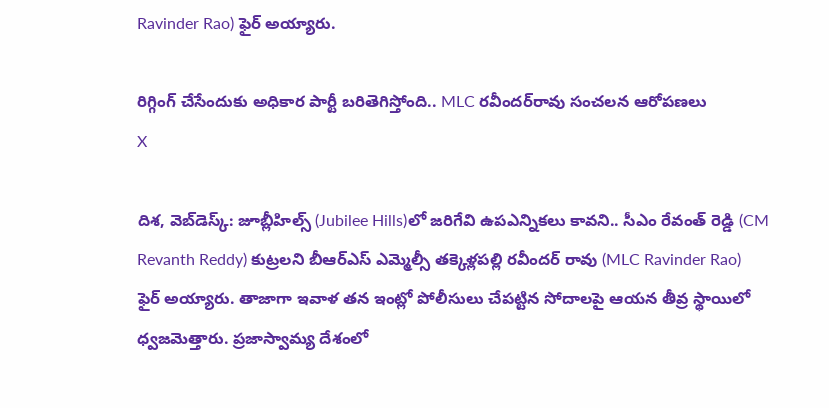Ravinder Rao) ఫైర్ అయ్యారు.

రిగ్గింగ్ చేసేందుకు అధికార పార్టీ బరితెగిస్తోంది.. MLC రవీందర్‌రావు సంచలన ఆరోపణలు
X

దిశ, వెబ్‌డెస్క్: జూబ్లీహిల్స్‌ (Jubilee Hills)లో జరిగేవి ఉపఎన్నికలు కావని.. సీఎం రేవంత్ రెడ్డి (CM Revanth Reddy) కుట్రలని బీఆర్ఎస్ ఎమ్మెల్సీ తక్కెళ్లపల్లి రవీందర్ రావు (MLC Ravinder Rao) ఫైర్ అయ్యారు. తాజాగా ఇవాళ తన ఇంట్లో పోలీసులు చేపట్టిన సోదాలపై ఆయన తీవ్ర స్థాయిలో ధ్వజమెత్తారు. ప్రజాస్వామ్య దేశంలో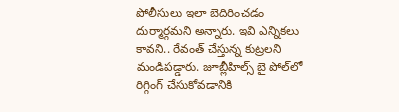పోలీసులు ఇలా బెదిరించడం దుర్మార్గమని అన్నారు. ఇవి ఎన్నికలు కావని.. రేవంత్ చేస్తున్న కుట్రలని మండిపడ్డారు. జూబ్లీహిల్స్ బై పోల్‌లో రిగ్గింగ్ చేసుకోవడానికి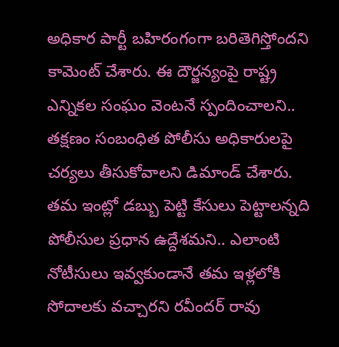అధికార పార్టీ బహిరంగంగా బరితెగిస్తోందని కామెంట్ చేశారు. ఈ దౌర్జన్యంపై రాష్ట్ర ఎన్నికల సంఘం వెంటనే స్పందించాలని.. తక్షణం సంబంధిత పోలీసు అధికారులపై చర్యలు తీసుకోవాలని డిమాండ్ చేశారు. తమ ఇంట్లో డబ్బు పెట్టి కేసులు పెట్టాలన్నది పోలీసుల ప్రధాన ఉద్దేశమని.. ఎలాంటి నోటీసులు ఇవ్వకుండానే తమ ఇళ్లలోకి సోదాలకు వచ్చారని రవీందర్ రావు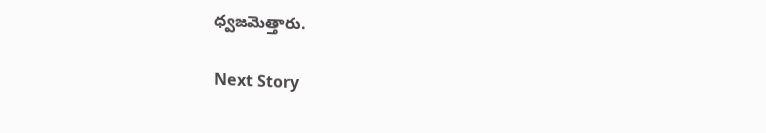ధ్వజమెత్తారు.

Next Story